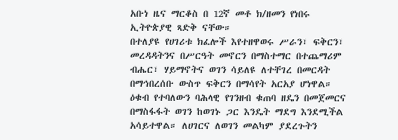አቡነ ዜና ማርቆስ በ 12ኛ መቶ ክ/ዘመን የነበሩ ኢትዮጵያዊ ጻድቅ ናቸው።
በተለያዩ የሀገሪቱ ክፈሎች እየተዘዋወሩ ሥራን፣ ፍቅርን፣ መረዳዳትንና በሥርዓት መኖርን በማስተማር በተጨማሪም ብሔር፣ ሃይማኖትና ወገን ሳይለዩ ለተቸገረ በመርዳት በማኅበረሰቡ ውስጥ ፍቅርን በማሳየት አርአያ ሆነዋል።
ዕቁብ የተባለውን ባሕላዊ የገንዘብ ቁጠባ ዘዴን በመጀመርና በማስፋፋት ወገን ከወገኑ ጋር እንዴት ማደግ እንደሚችል አሳይተዋል። ለሀገርና ለወገን መልካም ያደረጉትን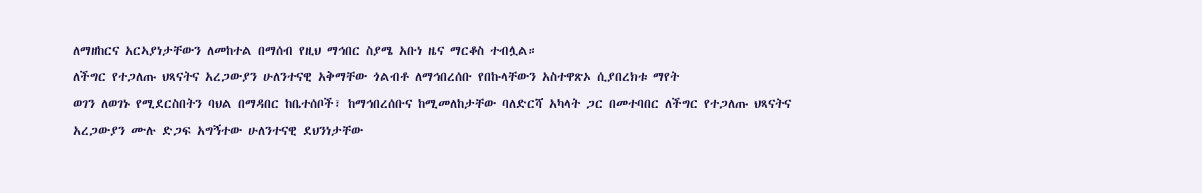ለማዘከርና አርኣያነታቸውን ለመከተል በማሰብ የዚህ ማኅበር ስያሜ አቡነ ዜና ማርቆስ ተብሏል።
ለችግር የተጋለጡ ህጻናትና አረጋውያን ሁለንተናዊ አቅማቸው ጎልብቶ ለማኅበረሰቡ የበኩላቸውን አስተዋጽኦ ሲያበረክቱ ማየት
ወገን ለወገኑ የሚደርስበትን ባህል በማዳበር ከቤተሰቦች፣ ከማኅበረሰቡና ከሚመለከታቸው ባለድርሻ አካላት ጋር በመተባበር ለችግር የተጋለጡ ህጻናትና አረጋውያን ሙሉ ድጋፍ አግኝተው ሁለንተናዊ ደህንነታቸው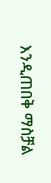እንዲጠበቅ ማስቻል